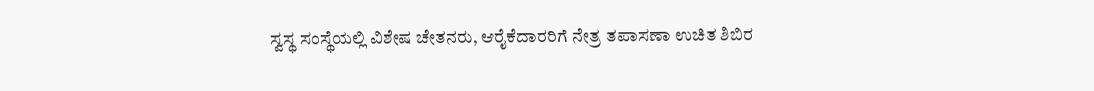ಸ್ವಸ್ಥ ಸಂಸ್ಥೆಯಲ್ಲಿ ವಿಶೇಷ ಚೇತನರು, ಆರೈಕೆದಾರರಿಗೆ ನೇತ್ರ ತಪಾಸಣಾ ಉಚಿತ ಶಿಬಿರ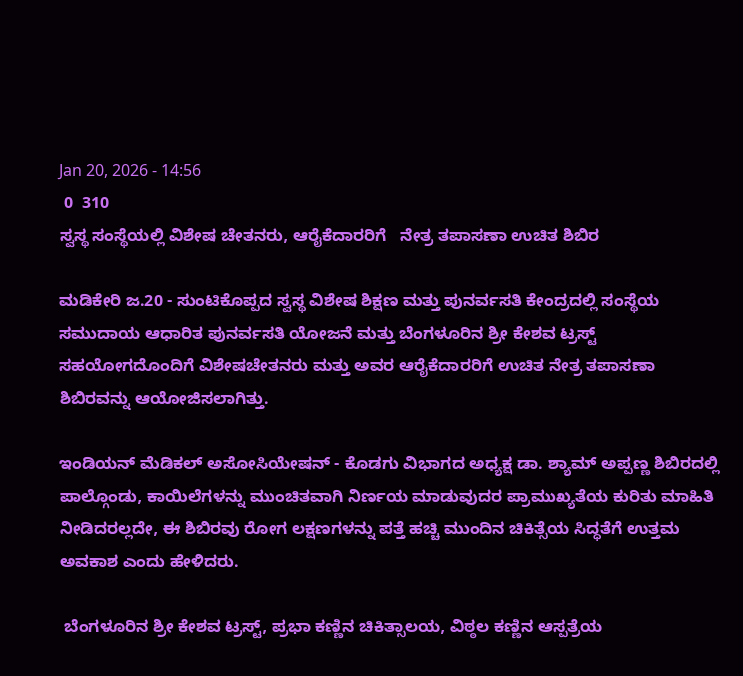Jan 20, 2026 - 14:56
 0  310
ಸ್ವಸ್ಥ ಸಂಸ್ಥೆಯಲ್ಲಿ ವಿಶೇಷ ಚೇತನರು, ಆರೈಕೆದಾರರಿಗೆ   ನೇತ್ರ ತಪಾಸಣಾ ಉಚಿತ ಶಿಬಿರ

ಮಡಿಕೇರಿ ಜ.20 - ಸುಂಟಿಕೊಪ್ಪದ ಸ್ವಸ್ಥ ವಿಶೇಷ ಶಿಕ್ಷಣ ಮತ್ತು ಪುನರ್ವಸತಿ ಕೇಂದ್ರದಲ್ಲಿ ಸಂಸ್ಥೆಯ ಸಮುದಾಯ ಆಧಾರಿತ ಪುನರ್ವಸತಿ ಯೋಜನೆ ಮತ್ತು ಬೆಂಗಳೂರಿನ ಶ್ರೀ ಕೇಶವ ಟ್ರಸ್ಟ್ ಸಹಯೋಗದೊಂದಿಗೆ ವಿಶೇಷಚೇತನರು ಮತ್ತು ಅವರ ಆರೈಕೆದಾರರಿಗೆ ಉಚಿತ ನೇತ್ರ ತಪಾಸಣಾ ಶಿಬಿರವನ್ನು ಆಯೋಜಿಸಲಾಗಿತ್ತು.

ಇಂಡಿಯನ್ ಮೆಡಿಕಲ್ ಅಸೋಸಿಯೇಷನ್ - ಕೊಡಗು ವಿಭಾಗದ ಅಧ್ಯಕ್ಷ ಡಾ. ಶ್ಯಾಮ್ ಅಪ್ಪಣ್ಣ ಶಿಬಿರದಲ್ಲಿ ಪಾಲ್ಗೊಂಡು, ಕಾಯಿಲೆಗಳನ್ನು ಮುಂಚಿತವಾಗಿ ನಿರ್ಣಯ ಮಾಡುವುದರ ಪ್ರಾಮುಖ್ಯತೆಯ ಕುರಿತು ಮಾಹಿತಿ ನೀಡಿದರಲ್ಲದೇ, ಈ ಶಿಬಿರವು ರೋಗ ಲಕ್ಷಣಗಳನ್ನು ಪತ್ತೆ ಹಚ್ಚಿ ಮುಂದಿನ ಚಿಕಿತ್ಸೆಯ ಸಿದ್ಧತೆಗೆ ಉತ್ತಮ ಅವಕಾಶ ಎಂದು ಹೇಳಿದರು.

 ಬೆಂಗಳೂರಿನ ಶ್ರೀ ಕೇಶವ ಟ್ರಸ್ಟ್, ಪ್ರಭಾ ಕಣ್ಣಿನ ಚಿಕಿತ್ಸಾಲಯ, ವಿಠ್ಠಲ ಕಣ್ಣಿನ ಆಸ್ಪತ್ರೆಯ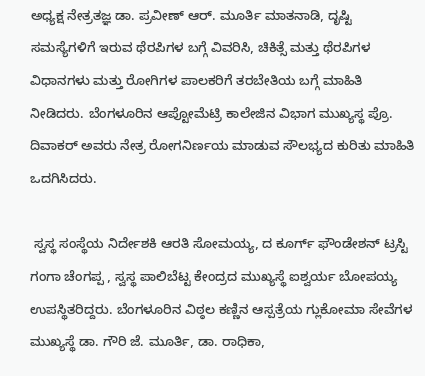ಅಧ್ಯಕ್ಷ ನೇತ್ರತಜ್ಞ ಡಾ. ಪ್ರವೀಣ್ ಆರ್. ಮೂರ್ತಿ ಮಾತನಾಡಿ, ದೃಷ್ಟಿ ಸಮಸ್ಯೆಗಳಿಗೆ ಇರುವ ಥೆರಪಿಗಳ ಬಗ್ಗೆ ವಿವರಿಸಿ, ಚಿಕಿತ್ಸೆ ಮತ್ತು ಥೆರಪಿಗಳ ವಿಧಾನಗಳು ಮತ್ತು ರೋಗಿಗಳ ಪಾಲಕರಿಗೆ ತರಬೇತಿಯ ಬಗ್ಗೆ ಮಾಹಿತಿ ನೀಡಿದರು. ಬೆಂಗಳೂರಿನ ಆಪ್ಟೋಮೆಟ್ರಿ ಕಾಲೇಜಿನ ವಿಭಾಗ ಮುಖ್ಯಸ್ಥ ಪ್ರೊ. ದಿವಾಕರ್ ಅವರು ನೇತ್ರ ರೋಗನಿರ್ಣಯ ಮಾಡುವ ಸೌಲಭ್ಯದ ಕುರಿತು ಮಾಹಿತಿ ಒದಗಿಸಿದರು.

 ಸ್ವಸ್ಥ ಸಂಸ್ಥೆಯ ನಿರ್ದೇಶಕಿ ಆರತಿ ಸೋಮಯ್ಯ, ದ ಕೂರ್ಗ್ ಫೌಂಡೇಶನ್ ಟ್ರಸ್ಟಿ ಗಂಗಾ ಚೆಂಗಪ್ಪ , ಸ್ವಸ್ಥ ಪಾಲಿಬೆಟ್ಟ ಕೇಂದ್ರದ ಮುಖ್ಯಸ್ಥೆ ಐಶ್ವರ್ಯ ಬೋಪಯ್ಯ ಉಪಸ್ಥಿತರಿದ್ದರು. ಬೆಂಗಳೂರಿನ ವಿಠ್ಠಲ ಕಣ್ಣಿನ ಆಸ್ಪತ್ರೆಯ ಗ್ಲುಕೋಮಾ ಸೇವೆಗಳ ಮುಖ್ಯಸ್ಥೆ ಡಾ. ಗೌರಿ ಜೆ. ಮೂರ್ತಿ, ಡಾ. ರಾಧಿಕಾ,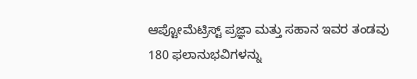ಆಪ್ಟೋಮೆಟ್ರಿಸ್ಟ್ ಪ್ರಜ್ಞಾ ಮತ್ತು ಸಹಾನ ಇವರ ತಂಡವು 180 ಫಲಾನುಭವಿಗಳನ್ನು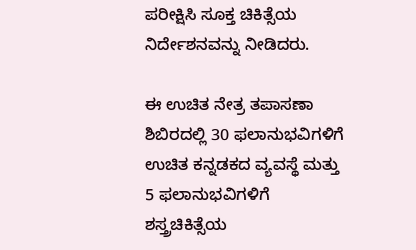ಪರೀಕ್ಷಿಸಿ ಸೂಕ್ತ ಚಿಕಿತ್ಸೆಯ ನಿರ್ದೇಶನವನ್ನು ನೀಡಿದರು.

ಈ ಉಚಿತ ನೇತ್ರ ತಪಾಸಣಾ ಶಿಬಿರದಲ್ಲಿ 30 ಫಲಾನುಭವಿಗಳಿಗೆ ಉಚಿತ ಕನ್ನಡಕದ ವ್ಯವಸ್ಥೆ ಮತ್ತು 5 ಫಲಾನುಭವಿಗಳಿಗೆ ಶಸ್ತ್ರಚಿಕಿತ್ಸೆಯ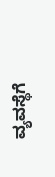ವ್ಯವಸ್ಥೆಗೆ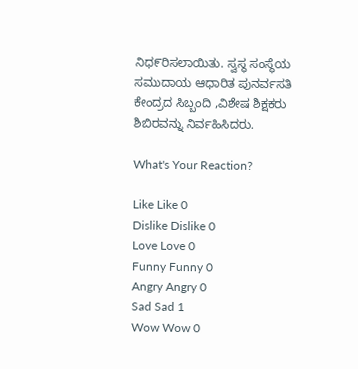ನಿಧ೯ರಿಸಲಾಯಿತು. ಸ್ವಸ್ಥ ಸಂಸ್ಥೆಯ ಸಮುದಾಯ ಆಧಾರಿತ ಪುನರ್ವಸತಿ ಕೇಂದ್ರದ ಸಿಬ್ಬಂದಿ ,ವಿಶೇಷ ಶಿಕ್ಷಕರು ಶಿಬಿರವನ್ನು ನಿರ್ವಹಿಸಿದರು.

What's Your Reaction?

Like Like 0
Dislike Dislike 0
Love Love 0
Funny Funny 0
Angry Angry 0
Sad Sad 1
Wow Wow 0